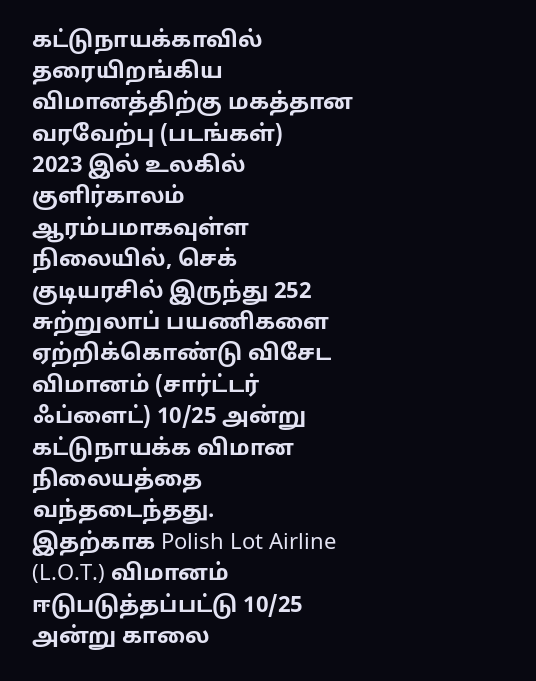கட்டுநாயக்காவில் தரையிறங்கிய விமானத்திற்கு மகத்தான வரவேற்பு (படங்கள்)
2023 இல் உலகில் குளிர்காலம் ஆரம்பமாகவுள்ள நிலையில், செக் குடியரசில் இருந்து 252 சுற்றுலாப் பயணிகளை ஏற்றிக்கொண்டு விசேட விமானம் (சார்ட்டர் ஃப்ளைட்) 10/25 அன்று கட்டுநாயக்க விமான நிலையத்தை வந்தடைந்தது.
இதற்காக Polish Lot Airline (L.O.T.) விமானம் ஈடுபடுத்தப்பட்டு 10/25 அன்று காலை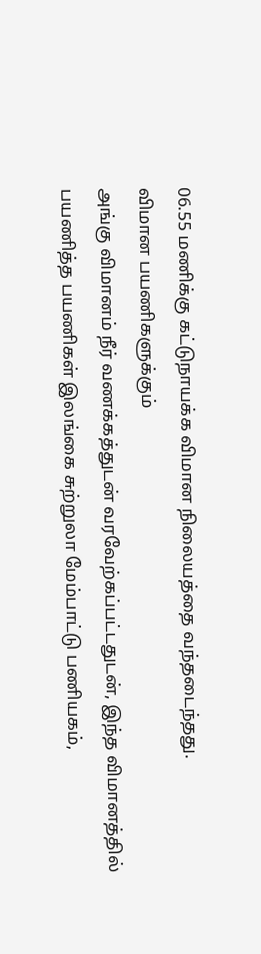06.55 மணிக்கு கட்டுநாயக்க விமான நிலையத்தை வந்தடைந்தது.
விமான பயணிகளுக்கும்
அங்கு விமானம் நீர் வணக்கத்துடன் வரவேற்கப்பட்டதுடன், இந்த விமானத்தில் பயணித்த பயணிகள் இலங்கை சுற்றுலா மேம்பாட்டு பணியகம்,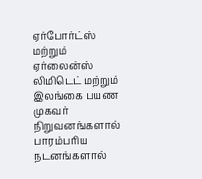ஏர்போர்ட்ஸ் மற்றும் ஏர்லைன்ஸ் லிமிடெட் மற்றும் இலங்கை பயண முகவர் நிறுவனங்களால் பாரம்பரிய நடனங்களால்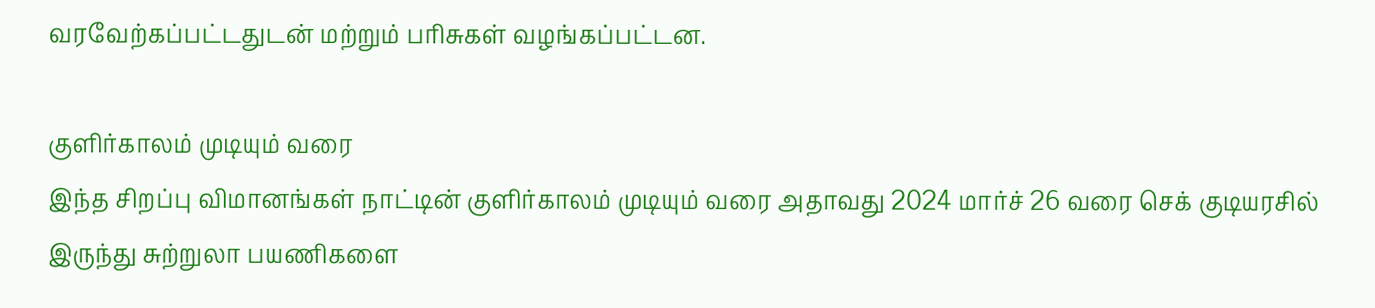வரவேற்கப்பட்டதுடன் மற்றும் பரிசுகள் வழங்கப்பட்டன.

குளிர்காலம் முடியும் வரை
இந்த சிறப்பு விமானங்கள் நாட்டின் குளிர்காலம் முடியும் வரை அதாவது 2024 மார்ச் 26 வரை செக் குடியரசில் இருந்து சுற்றுலா பயணிகளை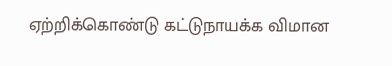ஏற்றிக்கொண்டு கட்டுநாயக்க விமான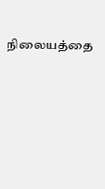நிலையத்தை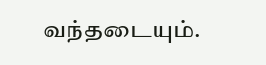வந்தடையும்.